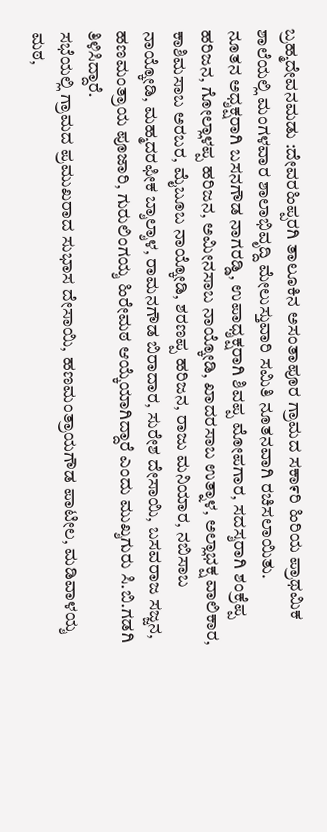ಬ್ರಹ್ಮದೇವನಮಡು :ದೇವರಹಿಪ್ಪರಗಿ ತಾಲೂಕಿನ ಅಸಂತಾಪೂರ ಗ್ರಾಮದ ಸಕಾ೯ರಿ ಹಿರಿಯ ಪ್ರಾಥಮಿಕ ಶಾಲೆಯಲ್ಲಿ ಮಂಗಳವಾರ ಶಾಲಾಭಿವೃದ್ದಿ ಮೇಲುಸ್ತುವಾರಿ ಸಮಿತಿ ನೂತನವಾಗಿ ರಚಿಸಲಾಯಿತು.
ನೂತನ ಅಧ್ಶಕ್ಷರಾಗಿ ಬಸನಗೌಡ ನಾಗರಡ್ಡಿ, ಉಪಾಧ್ಶಕ್ಷರಾಗಿ ಶಿವಪ್ಪ ಮೋಪಗಾರ, ಸದಸ್ಶರಾಗಿ ಶಂಕ್ರೆಪ್ಪ ಹರಿಜನ, ಗೋಲ್ಲಾಳಪ್ಪ ಹರಿಜನ, ಅಮೀನಸಾಬ ನಾಯ್ಕೋಡಿ, ಖಾದರಸಾಬ ಉತ್ನಾಳ, ಅಲ್ಲಾಭಕ್ಷ ವಾಲಿಕಾರ, ಕಾಶಿಮಸಾಬ ಅರಬರ, ಮೈಬೂಬ ನಾಯ್ಕೋಡಿ, ಶರಣಪ್ಪ ಹರಿಜನ, ರಾಜು ಮನಿಯಾರ, ನಬಿಸಾಬ ನಾಯ್ಕೋಡಿ, ಮಹ್ಮದರಫೀಕ ಬ್ಶಾಲ್ಶಾಳ, ರಾಮನಗೌಡ ಬಿರಾದಾರ, ಸುರೇಶ ದೇಸಾಯಿ, ಬಸವರಾಜ ಸಜ್ಜನ, ಹಣಮಂತ್ರಾಯ ಪೂಜಾರಿ, ಗುರುಲಿಂಗಯ್ಶ ಹಿರೇಮಠ ಆಯ್ಕೆಯಾಗಿದ್ದಾರೆ ಎಂದು ಮುಖ್ಶಗುರು ಸಿ.ಬಿ.ಗಡಗಿ ತಿಳಿಸಿದ್ದಾರೆ.
ಸಭೆಯಲ್ಲಿ ಗ್ರಾಮದ ಪ್ರಮುಖರಾದ ಸುಭಾಸ ದೇಸಾಯಿ, ಹಣಮಂತ್ರಾಯಗೌಡ ಪಾಟೀಲ, ಮಡಿವಾಳಯ್ಶ ಮಠ,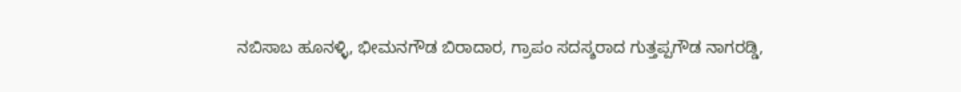ನಬಿಸಾಬ ಹೂನಳ್ಳಿ, ಭೀಮನಗೌಡ ಬಿರಾದಾರ, ಗ್ರಾಪಂ ಸದಸ್ಶರಾದ ಗುತ್ತಪ್ಪಗೌಡ ನಾಗರಡ್ಡಿ,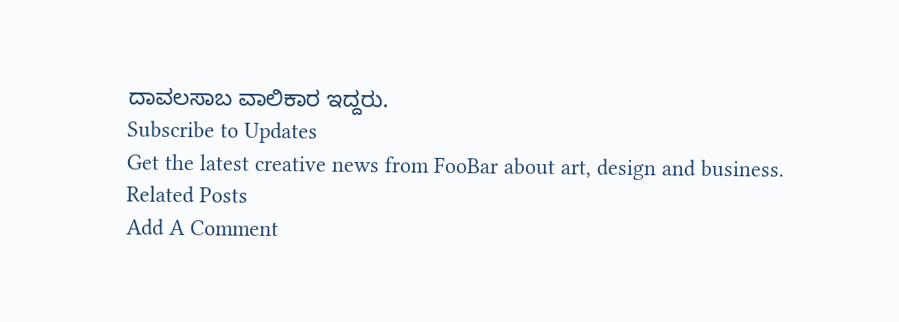ದಾವಲಸಾಬ ವಾಲಿಕಾರ ಇದ್ದರು.
Subscribe to Updates
Get the latest creative news from FooBar about art, design and business.
Related Posts
Add A Comment